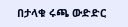በታላቁ ሩጫ ውድድር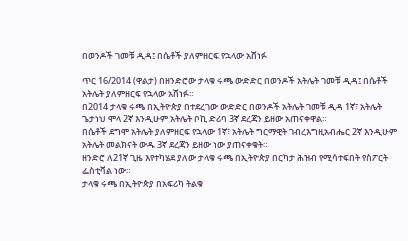በወንዶች ገመቹ ዲዳ፤ በሴቶች ያለምዘርፍ የኋላው አሸነፉ

ጥር 16/2014 (ዋልታ) በዘንድሮው ታላቁ ሩጫ ውድድር በወንዶች አትሌት ገመቹ ዲዳ፤ በሴቶች አትሌት ያለምዘርፍ የኋላው አሸነፉ።
በ2014 ታላቁ ሩጫ በኢትዮጵያ በተደረገው ውድድር በወንዶች አትሌት ገመቹ ዲዳ 1ኛ፣ አትሌት ጌታነህ ሞላ 2ኛ እንዲሁም አትሌት ቦኪ ድሪባ 3ኛ ደረጃን ይዘው አጠናቀዋል።
በሴቶች ደግሞ አትሌት ያለምዘርፍ የኋላው 1ኛ፣ አትሌት ግርማዊት ገብረእግዚአብሔር 2ኛ እንዲሁም አትሌት መልክናት ውዱ 3ኛ ደረጃን ይዘው ነው ያጠናቀቁት።
ዘንድሮ ለ21ኛ ጊዜ እየተካሄደ ያለው ታላቁ ሩጫ በኢትዮጵያ በርካታ ሕዝብ የሚሳተፍበት የስፖርት ፌስቲቫል ነው።
ታላቁ ሩጫ በኢትዮጵያ በአፍሪካ ትልቁ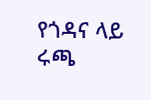የጎዳና ላይ ሩጫ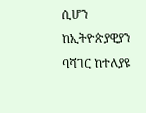ሲሆን ከኢትዮጵያዊያን ባሻገር ከተለያዩ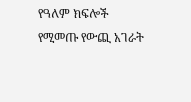የዓለም ክፍሎች የሚመጡ የውጪ አገራት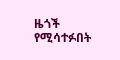ዜጎች የሚሳተፉበት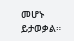መሆኑ ይታወቃል።